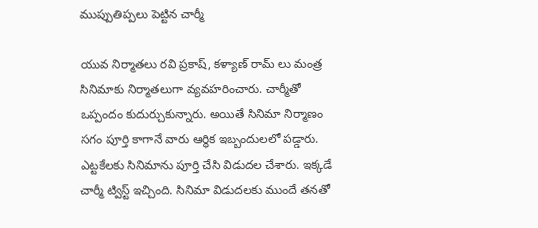ముప్పుతిప్పలు పెట్టిన చార్మీ

యువ నిర్మాతలు రవి ప్రకాష్, కళ్యాణ్ రామ్ లు మంత్ర సినిమాకు నిర్మాతలుగా వ్యవహరించారు. చార్మీతో ఒప్పందం కుదుర్చుకున్నారు. అయితే సినిమా నిర్మాణం సగం పూర్తి కాగానే వారు ఆర్థిక ఇబ్బందులలో పడ్డారు. ఎట్టకేలకు సినిమాను పూర్తి చేసి విడుదల చేశారు. ఇక్కడే చార్మీ ట్విస్ట్ ఇచ్చింది. సినిమా విడుదలకు ముందే తనతో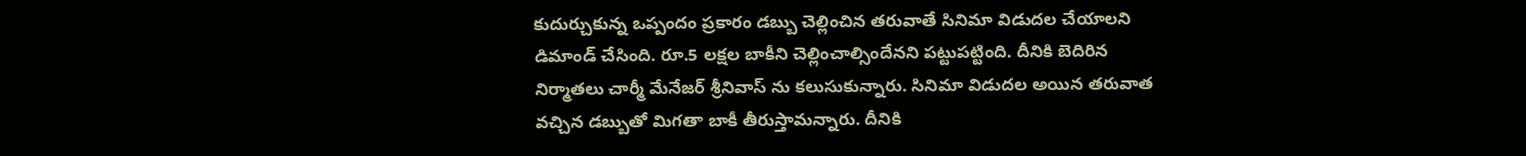కుదుర్చుకున్న ఒప్పందం ప్రకారం డబ్బు చెల్లించిన తరువాతే సినిమా విడుదల చేయాలని డిమాండ్ చేసింది. రూ.5 లక్షల బాకీని చెల్లించాల్సిందేనని పట్టుపట్టింది. దీనికి బెదిరిన నిర్మాతలు చార్మీ మేనేజర్ శ్రీనివాస్ ను కలుసుకున్నారు. సినిమా విడుదల అయిన తరువాత వచ్చిన డబ్బుతో మిగతా బాకీ తీరుస్తామన్నారు. దీనికి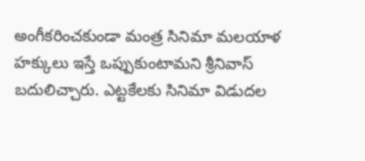అంగీకరించకుండా మంత్ర సినిమా మలయాళ హక్కులు ఇస్తే ఒప్పుకుంటామని శ్రీనివాస్ బదులిచ్చారు. ఎట్టకేలకు సినిమా విడుదల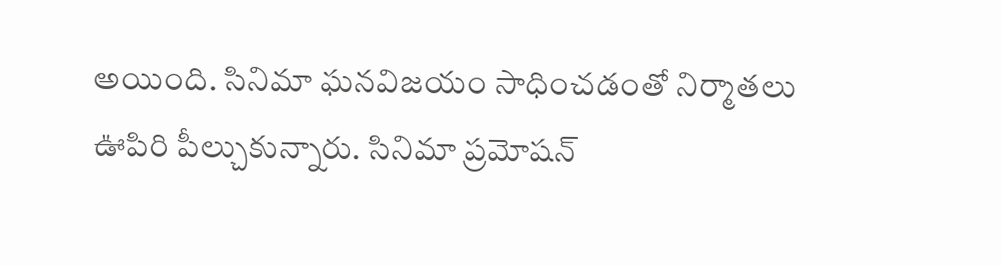అయింది. సినిమా ఘనవిజయం సాధించడంతో నిర్మాతలు ఊపిరి పీల్చుకున్నారు. సినిమా ప్రమోషన్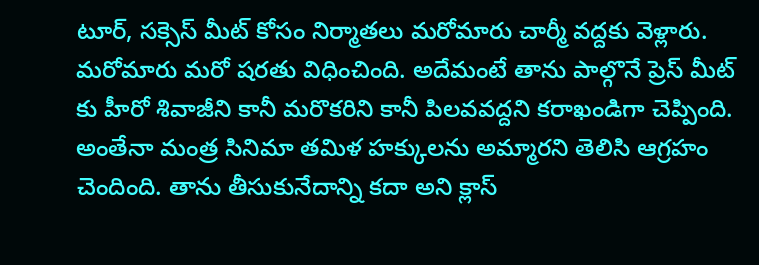టూర్, సక్సెస్ మీట్ కోసం నిర్మాతలు మరోమారు చార్మీ వద్దకు వెళ్లారు. మరోమారు మరో షరతు విధించింది. అదేమంటే తాను పాల్గొనే ప్రెస్ మీట్ కు హీరో శివాజీని కానీ మరొకరిని కానీ పిలవవద్దని కరాఖండిగా చెప్పింది. అంతేనా మంత్ర సినిమా తమిళ హక్కులను అమ్మారని తెలిసి ఆగ్రహం చెందింది. తాను తీసుకునేదాన్ని కదా అని క్లాస్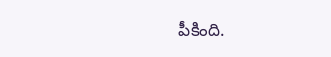పీకింది.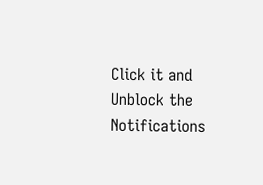Click it and Unblock the Notifications